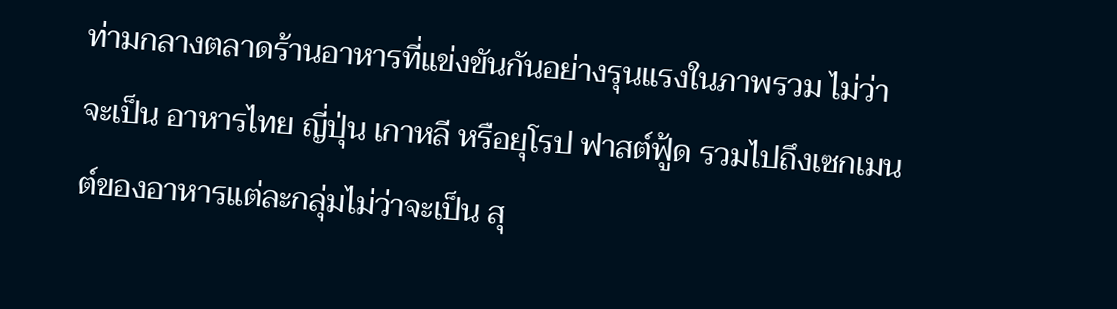ท่ามกลางตลาดร้านอาหารที่แข่งขันกันอย่างรุนแรงในภาพรวม ไม่ว่าจะเป็น อาหารไทย ญี่ปุ่น เกาหลี หรือยุโรป ฟาสต์ฟู้ด รวมไปถึงเซกเมนต์ของอาหารแต่ละกลุ่มไม่ว่าจะเป็น สุ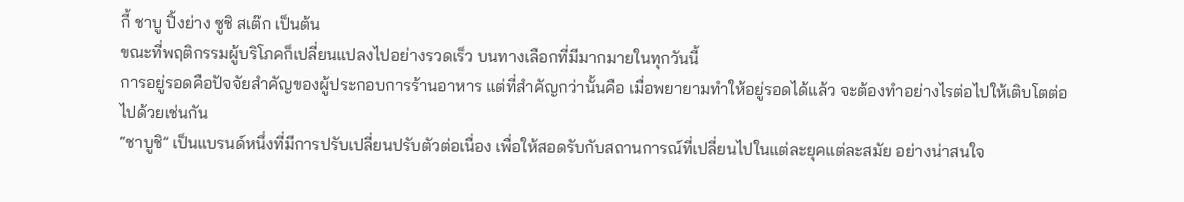กี้ ชาบู ปิ้งย่าง ซูชิ สเต๊ก เป็นต้น
ขณะที่พฤติกรรมผู้บริโภคก็เปลี่ยนแปลงไปอย่างรวดเร็ว บนทางเลือกที่มีมากมายในทุกวันนี้
การอยู่รอดคือปัจจัยสำคัญของผู้ประกอบการร้านอาหาร แต่ที่สำคัญกว่านั้นคือ เมื่อพยายามทำให้อยู่รอดได้แล้ว จะต้องทำอย่างไรต่อไปให้เติบโตต่อไปด้วยเช่นกัน
“ชาบูชิ” เป็นแบรนด์หนึ่งที่มีการปรับเปลี่ยนปรับตัวต่อเนื่อง เพื่อให้สอดรับกับสถานการณ์ที่เปลี่ยนไปในแต่ละยุคแต่ละสมัย อย่างน่าสนใจ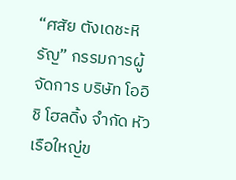“ศสัย ตังเดชะหิรัญ” กรรมการผู้จัดการ บริษัท โออิชิ โฮลดิ้ง จำกัด หัวเรือใหญ่ข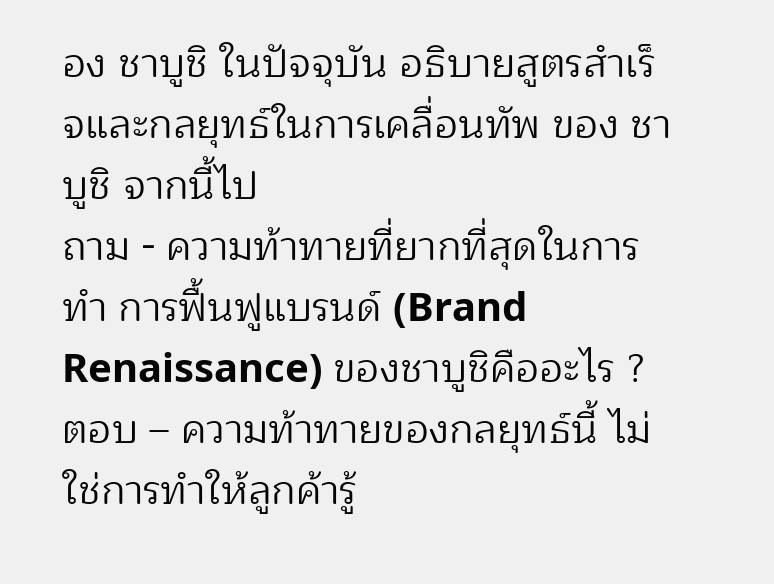อง ชาบูชิ ในปัจจุบัน อธิบายสูตรสำเร็จและกลยุทธ์ในการเคลื่อนทัพ ของ ชาบูชิ จากนี้ไป
ถาม - ความท้าทายที่ยากที่สุดในการทำ การฟื้นฟูแบรนด์ (Brand Renaissance) ของชาบูชิคืออะไร ?
ตอบ – ความท้าทายของกลยุทธ์นี้ ไม่ใช่การทำให้ลูกค้ารู้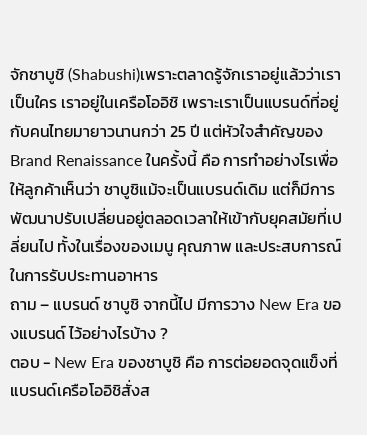จักชาบูชิ (Shabushi)เพราะตลาดรู้จักเราอยู่แล้วว่าเราเป็นใคร เราอยู่ในเครือโออิชิ เพราะเราเป็นแบรนด์ที่อยู่กับคนไทยมายาวนานกว่า 25 ปี แต่หัวใจสำคัญของBrand Renaissance ในครั้งนี้ คือ การทำอย่างไรเพื่อให้ลูกค้าเห็นว่า ชาบูชิแม้จะเป็นแบรนด์เดิม แต่ก็มีการพัฒนาปรับเปลี่ยนอยู่ตลอดเวลาให้เข้ากับยุคสมัยที่เปลี่ยนไป ทั้งในเรื่องของเมนู คุณภาพ และประสบการณ์ในการรับประทานอาหาร
ถาม – แบรนด์ ชาบูชิ จากนี้ไป มีการวาง New Era ของแบรนด์ ไว้อย่างไรบ้าง ?
ตอบ - New Era ของชาบูชิ คือ การต่อยอดจุดแข็งที่แบรนด์เครือโออิชิสั่งส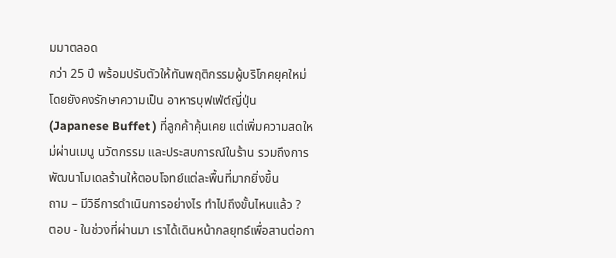มมาตลอด
กว่า 25 ปี พร้อมปรับตัวให้ทันพฤติกรรมผู้บริโภคยุคใหม่ โดยยังคงรักษาความเป็น อาหารบุฟเฟ่ต์ญี่ปุ่น(Japanese Buffet ) ที่ลูกค้าคุ้นเคย แต่เพิ่มความสดใหม่ผ่านเมนู นวัตกรรม และประสบการณ์ในร้าน รวมถึงการพัฒนาโมเดลร้านให้ตอบโจทย์แต่ละพื้นที่มากยิ่งขึ้น
ถาม – มีวิธีการดำเนินการอย่างไร ทำไปถึงขั้นไหนแล้ว ?
ตอบ - ในช่วงที่ผ่านมา เราได้เดินหน้ากลยุทธ์เพื่อสานต่อกา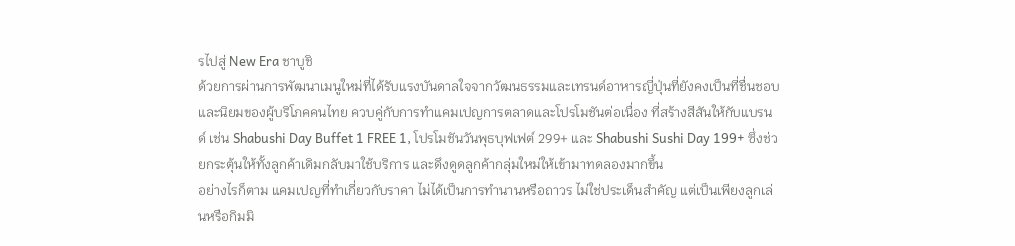รไปสู่ New Era ชาบูชิ
ด้วยการผ่านการพัฒนาเมนูใหม่ที่ได้รับแรงบันดาลใจจากวัฒนธรรมและเทรนด์อาหารญี่ปุ่นที่ยังคงเป็นที่ชื่นชอบและนิยมของผู้บริโภคคนไทย ควบคู่กับการทำแคมเปญการตลาดและโปรโมชันต่อเนื่อง ที่สร้างสีสันให้กับแบรนด์ เช่น Shabushi Day Buffet 1 FREE 1, โปรโมชันวันพุธบุฟเฟต์ 299+ และ Shabushi Sushi Day 199+ ซึ่งช่วยกระตุ้นให้ทั้งลูกค้าเดิมกลับมาใช้บริการ และดึงดูดลูกค้ากลุ่มใหม่ให้เข้ามาทดลองมากขึ้น
อย่างไรก็ตาม แคมเปญที่ทำเกี่ยวกับราคา ไม่ได้เป็นการทำนานหรือถาวร ไม่ใช่ประเด็นสำคัญ แต่เป็นเพียงลูกเล่นหรือกิมมิ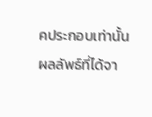คประกอบเท่านั้น
ผลลัพธ์ที่ได้จา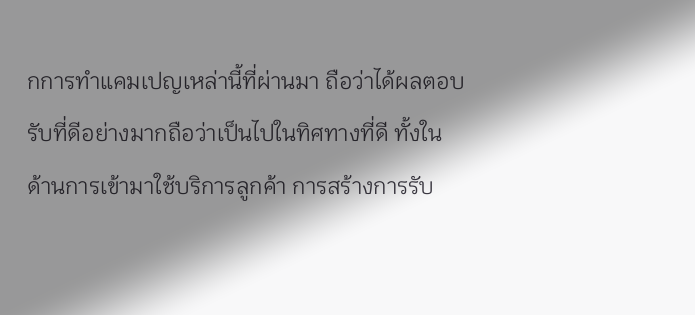กการทำแคมเปญเหล่านี้ที่ผ่านมา ถือว่าได้ผลตอบรับที่ดีอย่างมากถือว่าเป็นไปในทิศทางที่ดี ทั้งในด้านการเข้ามาใช้บริการลูกค้า การสร้างการรับ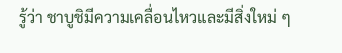รู้ว่า ชาบูชิมีความเคลื่อนไหวและมีสิ่งใหม่ ๆ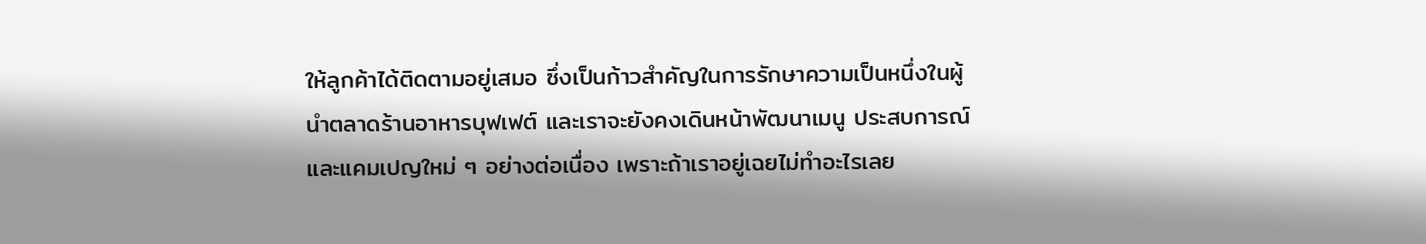ให้ลูกค้าได้ติดตามอยู่เสมอ ซึ่งเป็นก้าวสำคัญในการรักษาความเป็นหนึ่งในผู้นำตลาดร้านอาหารบุฟเฟต์ และเราจะยังคงเดินหน้าพัฒนาเมนู ประสบการณ์ และแคมเปญใหม่ ๆ อย่างต่อเนื่อง เพราะถ้าเราอยู่เฉยไม่ทำอะไรเลย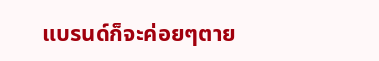แบรนด์ก็จะค่อยๆตาย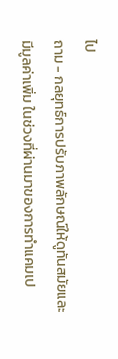ไป
ถาม - กลยุทธ์การปรับภาพลักษณ์ให้ดูทันสมัยและมีมูลค่าเพิ่ม ในช่วงที่ผ่านมาของการทำแคมเป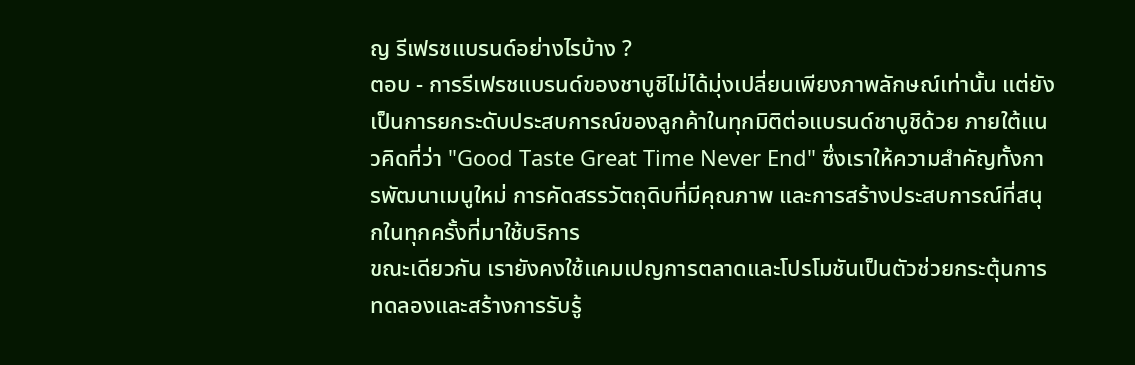ญ รีเฟรชแบรนด์อย่างไรบ้าง ?
ตอบ - การรีเฟรชแบรนด์ของชาบูชิไม่ได้มุ่งเปลี่ยนเพียงภาพลักษณ์เท่านั้น แต่ยังเป็นการยกระดับประสบการณ์ของลูกค้าในทุกมิติต่อแบรนด์ชาบูชิด้วย ภายใต้แนวคิดที่ว่า "Good Taste Great Time Never End" ซึ่งเราให้ความสำคัญทั้งการพัฒนาเมนูใหม่ การคัดสรรวัตถุดิบที่มีคุณภาพ และการสร้างประสบการณ์ที่สนุกในทุกครั้งที่มาใช้บริการ
ขณะเดียวกัน เรายังคงใช้แคมเปญการตลาดและโปรโมชันเป็นตัวช่วยกระตุ้นการ
ทดลองและสร้างการรับรู้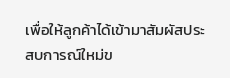เพื่อให้ลูกค้าได้เข้ามาสัมผัสประสบการณ์ใหม่ข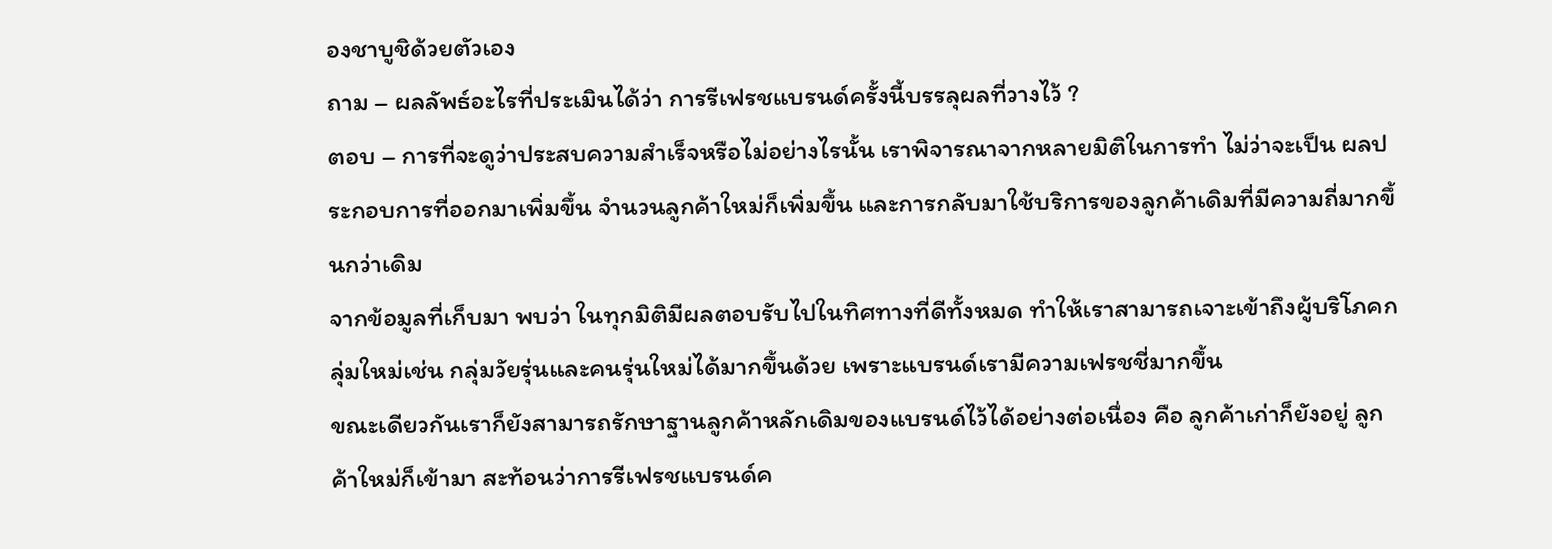องชาบูชิด้วยตัวเอง
ถาม – ผลลัพธ์อะไรที่ประเมินได้ว่า การรีเฟรชแบรนด์ครั้งนี้บรรลุผลที่วางไว้ ?
ตอบ – การที่จะดูว่าประสบความสำเร็จหรือไม่อย่างไรนั้น เราพิจารณาจากหลายมิติในการทำ ไม่ว่าจะเป็น ผลประกอบการที่ออกมาเพิ่มขึ้น จำนวนลูกค้าใหม่ก็เพิ่มขึ้น และการกลับมาใช้บริการของลูกค้าเดิมที่มีความถี่มากขึ้นกว่าเดิม
จากข้อมูลที่เก็บมา พบว่า ในทุกมิติมีผลตอบรับไปในทิศทางที่ดีทั้งหมด ทำให้เราสามารถเจาะเข้าถึงผู้บริโภคกลุ่มใหม่เช่น กลุ่มวัยรุ่นและคนรุ่นใหม่ได้มากขึ้นด้วย เพราะแบรนด์เรามีความเฟรชชี่มากขึ้น
ขณะเดียวกันเราก็ยังสามารถรักษาฐานลูกค้าหลักเดิมของแบรนด์ไว้ได้อย่างต่อเนื่อง คือ ลูกค้าเก่าก็ยังอยู่ ลูกค้าใหม่ก็เข้ามา สะท้อนว่าการรีเฟรชแบรนด์ค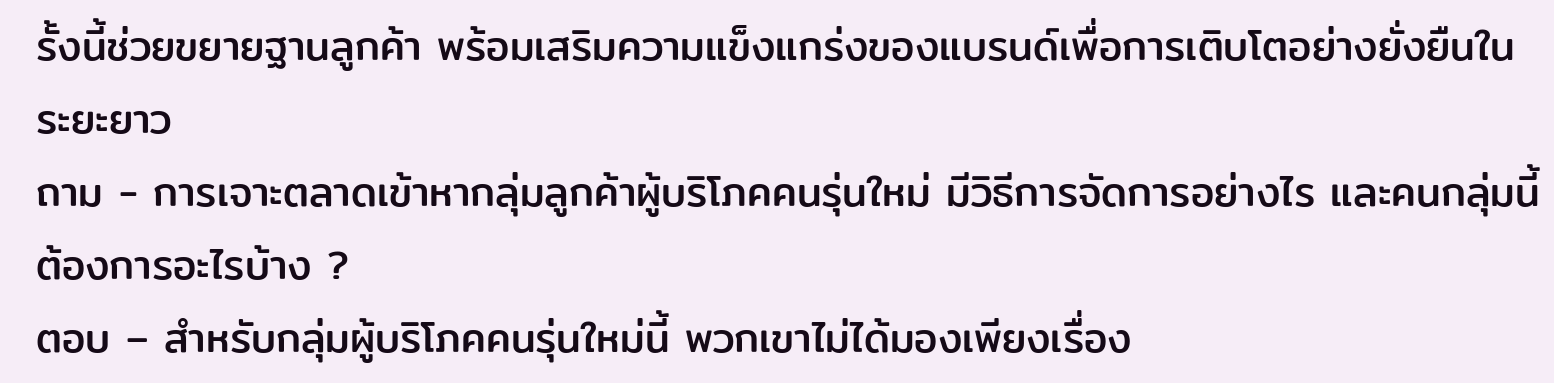รั้งนี้ช่วยขยายฐานลูกค้า พร้อมเสริมความแข็งแกร่งของแบรนด์เพื่อการเติบโตอย่างยั่งยืนในระยะยาว
ถาม - การเจาะตลาดเข้าหากลุ่มลูกค้าผู้บริโภคคนรุ่นใหม่ มีวิธีการจัดการอย่างไร และคนกลุ่มนี้ต้องการอะไรบ้าง ?
ตอบ – สำหรับกลุ่มผู้บริโภคคนรุ่นใหม่นี้ พวกเขาไม่ได้มองเพียงเรื่อง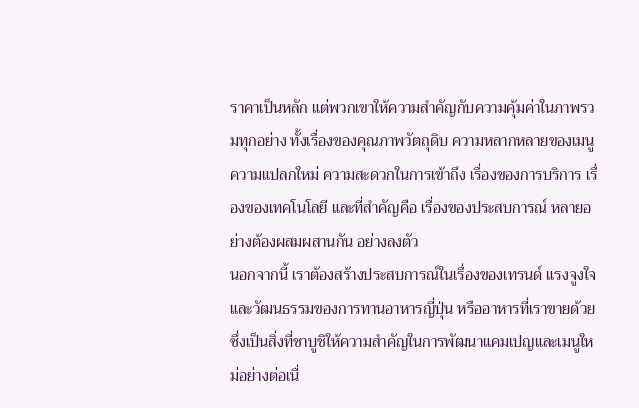ราคาเป็นหลัก แต่พวกเขาให้ความสำคัญกับความคุ้มค่าในภาพรวมทุกอย่าง ทั้งเรื่องของคุณภาพวัตถุดิบ ความหลากหลายของเมนู ความแปลกใหม่ ความสะดวกในการเข้าถึง เรื่องของการบริการ เรื่องของเทคโนโลยี และที่สำคัญคือ เรื่องของประสบการณ์ หลายอย่างต้องผสมผสานกัน อย่างลงตัว
นอกจากนี้ เราต้องสร้างประสบการณ์ในเรื่องของเทรนด์ แรงจูงใจ และวัฒนธรรมของการทานอาหารญี่ปุ่น หรืออาหารที่เราขายด้วย ซึ่งเป็นสิ่งที่ชาบูชิให้ความสำคัญในการพัฒนาแคมเปญและเมนูใหม่อย่างต่อเนื่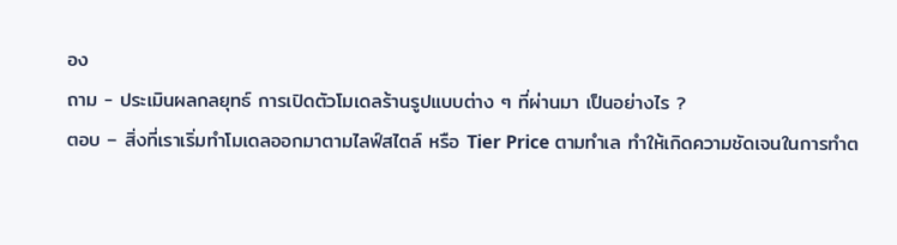อง
ถาม - ประเมินผลกลยุทธ์ การเปิดตัวโมเดลร้านรูปแบบต่าง ๆ ที่ผ่านมา เป็นอย่างไร ?
ตอบ – สิ่งที่เราเริ่มทำโมเดลออกมาตามไลฟ์สไตล์ หรือ Tier Price ตามทำเล ทำให้เกิดความชัดเจนในการทำต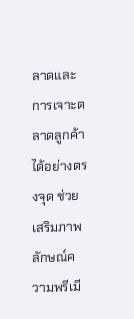ลาดและการเจาะตลาดลูกค้าได้อย่างตรงจุด ช่วยเสริมภาพลักษณ์ความพรีเมี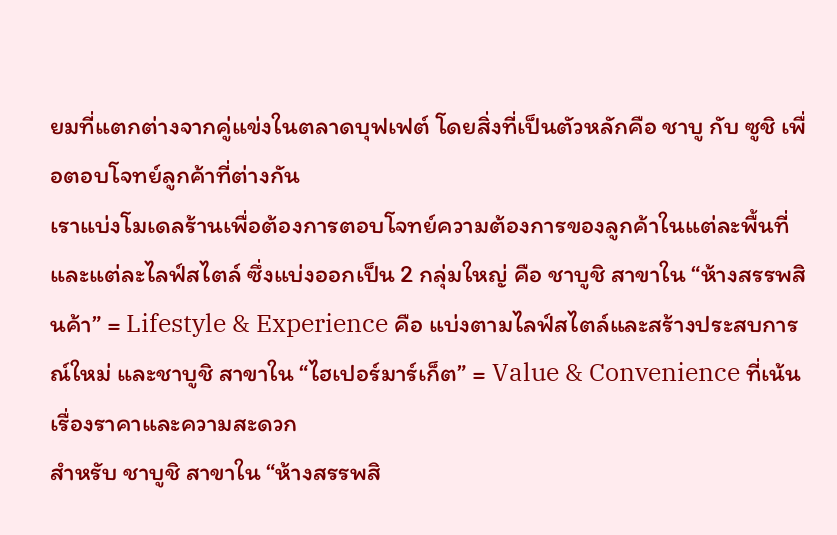ยมที่แตกต่างจากคู่แข่งในตลาดบุฟเฟต์ โดยสิ่งที่เป็นตัวหลักคือ ชาบู กับ ซูชิ เพื่อตอบโจทย์ลูกค้าที่ต่างกัน
เราแบ่งโมเดลร้านเพื่อต้องการตอบโจทย์ความต้องการของลูกค้าในแต่ละพื้นที่ และแต่ละไลฟ์สไตล์ ซึ่งแบ่งออกเป็น 2 กลุ่มใหญ่ คือ ชาบูชิ สาขาใน “ห้างสรรพสินค้า” = Lifestyle & Experience คือ แบ่งตามไลฟ์สไตล์และสร้างประสบการณ์ใหม่ และชาบูชิ สาขาใน “ไฮเปอร์มาร์เก็ต” = Value & Convenience ที่เน้นเรื่องราคาและความสะดวก
สำหรับ ชาบูชิ สาขาใน “ห้างสรรพสิ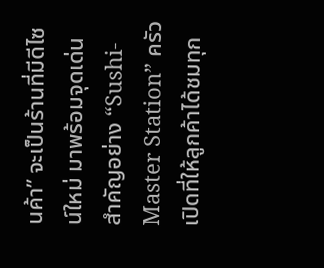นค้า” จะเป็นร้านที่มีดีไซน์ใหม่ มาพร้อมจุดเด่นสำคัญอย่าง “Sushi-Master Station” ครัวเปิดที่ให้ลูกค้าได้ชมทุก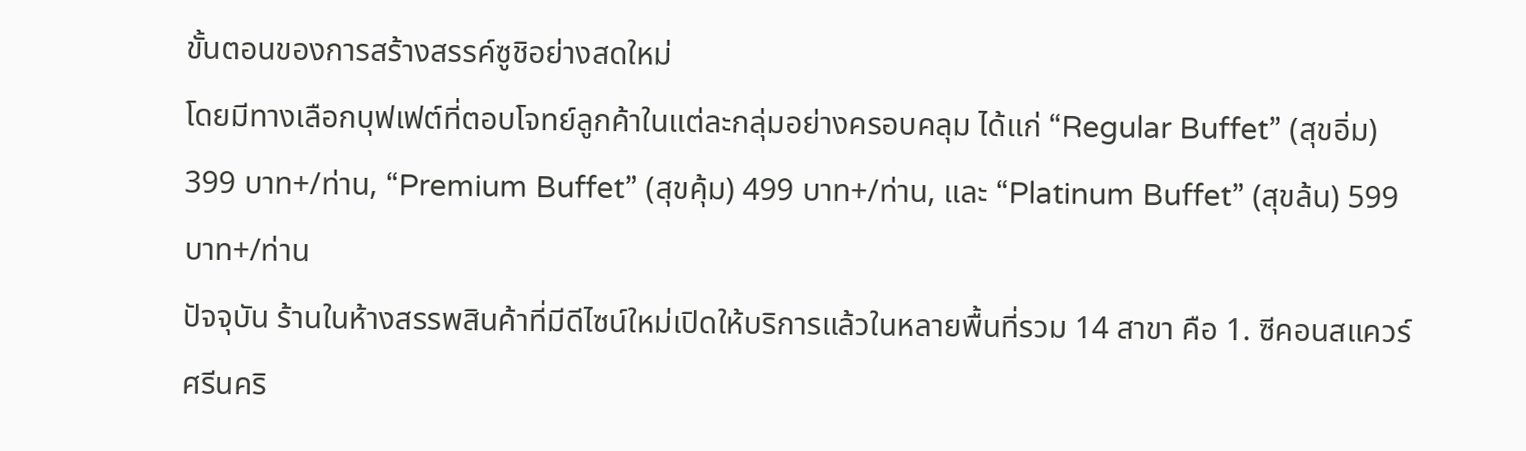ขั้นตอนของการสร้างสรรค์ซูชิอย่างสดใหม่
โดยมีทางเลือกบุฟเฟต์ที่ตอบโจทย์ลูกค้าในแต่ละกลุ่มอย่างครอบคลุม ได้แก่ “Regular Buffet” (สุขอิ่ม) 399 บาท+/ท่าน, “Premium Buffet” (สุขคุ้ม) 499 บาท+/ท่าน, และ “Platinum Buffet” (สุขล้น) 599 บาท+/ท่าน
ปัจจุบัน ร้านในห้างสรรพสินค้าที่มีดีไซน์ใหม่เปิดให้บริการแล้วในหลายพื้นที่รวม 14 สาขา คือ 1. ซีคอนสแควร์ ศรีนคริ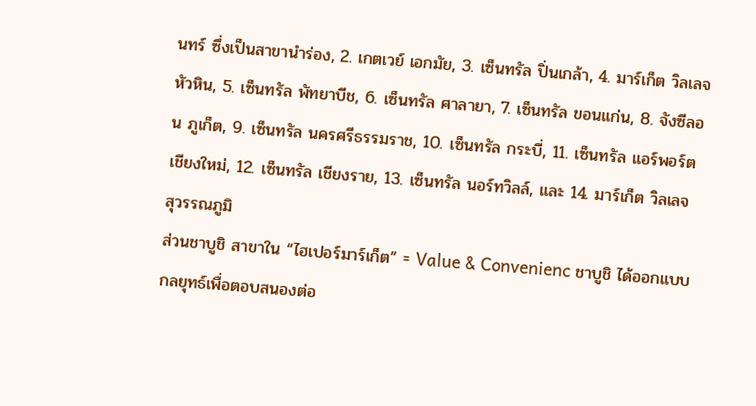นทร์ ซึ่งเป็นสาขานำร่อง, 2. เกตเวย์ เอกมัย, 3. เซ็นทรัล ปิ่นเกล้า, 4. มาร์เก็ต วิลเลจ หัวหิน, 5. เซ็นทรัล พัทยาบีช, 6. เซ็นทรัล ศาลายา, 7. เซ็นทรัล ขอนแก่น, 8. จังซีลอน ภูเก็ต, 9. เซ็นทรัล นครศรีธรรมราช, 10. เซ็นทรัล กระบี่, 11. เซ็นทรัล แอร์พอร์ตเชียงใหม่, 12. เซ็นทรัล เชียงราย, 13. เซ็นทรัล นอร์ทวิลล์, และ 14. มาร์เก็ต วิลเลจ สุวรรณภูมิ
ส่วนชาบูชิ สาขาใน “ไฮเปอร์มาร์เก็ต” = Value & Convenienc ชาบูชิ ได้ออกแบบกลยุทธ์เพื่อตอบสนองต่อ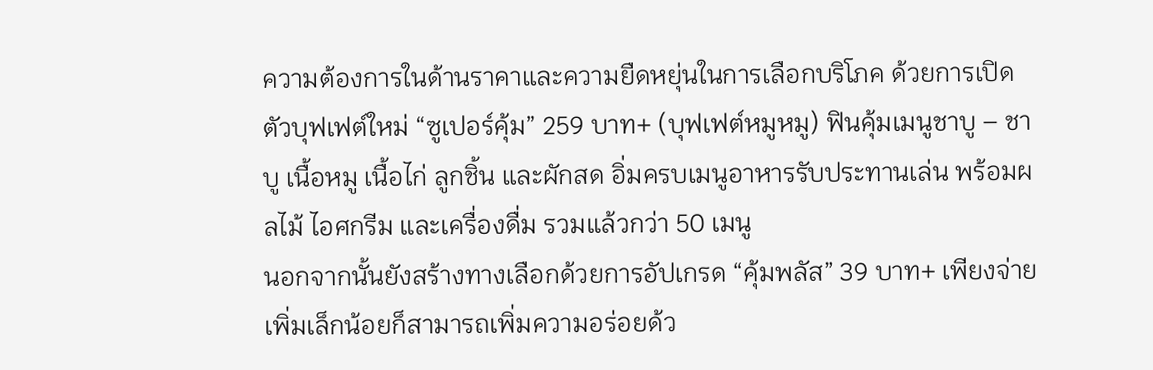ความต้องการในด้านราคาและความยืดหยุ่นในการเลือกบริโภค ด้วยการเปิดตัวบุฟเฟต์ใหม่ “ซูเปอร์คุ้ม” 259 บาท+ (บุฟเฟต์หมูหมู) ฟินคุ้มเมนูชาบู – ชาบู เนื้อหมู เนื้อไก่ ลูกชิ้น และผักสด อิ่มครบเมนูอาหารรับประทานเล่น พร้อมผลไม้ ไอศกรีม และเครื่องดื่ม รวมแล้วกว่า 50 เมนู
นอกจากนั้นยังสร้างทางเลือกด้วยการอัปเกรด “คุ้มพลัส” 39 บาท+ เพียงจ่ายเพิ่มเล็กน้อยก็สามารถเพิ่มความอร่อยด้ว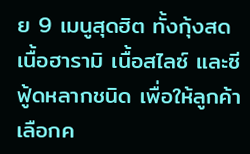ย 9 เมนูสุดฮิต ทั้งกุ้งสด เนื้อฮารามิ เนื้อสไลซ์ และซีฟู้ดหลากชนิด เพื่อให้ลูกค้าเลือกค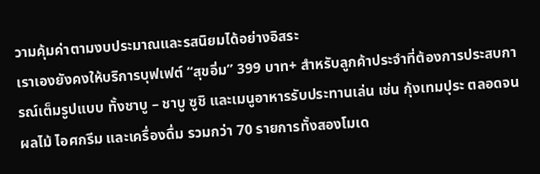วามคุ้มค่าตามงบประมาณและรสนิยมได้อย่างอิสระ
เราเองยังคงให้บริการบุฟเฟต์ “สุขอิ่ม” 399 บาท+ สำหรับลูกค้าประจำที่ต้องการประสบการณ์เต็มรูปแบบ ทั้งชาบู – ชาบู ซูชิ และเมนูอาหารรับประทานเล่น เช่น กุ้งเทมปุระ ตลอดจนผลไม้ ไอศกรีม และเครื่องดื่ม รวมกว่า 70 รายการทั้งสองโมเด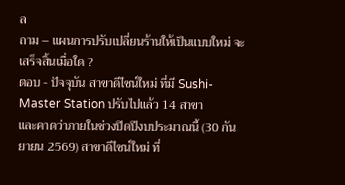ล
ถาม – แผนการปรับเปลี่ยนร้านให้เป็นแบบใหม่ จะเสร็จสิ้นเมื่อใด ?
ตอบ - ปัจจุบัน สาขาดีไซน์ใหม่ ที่มี Sushi-Master Station ปรับไปแล้ว 14 สาขา
และคาดว่าภายในช่วงปิดปีงบประมาณนี้ (30 กันยายน 2569) สาขาดีไซน์ใหม่ ที่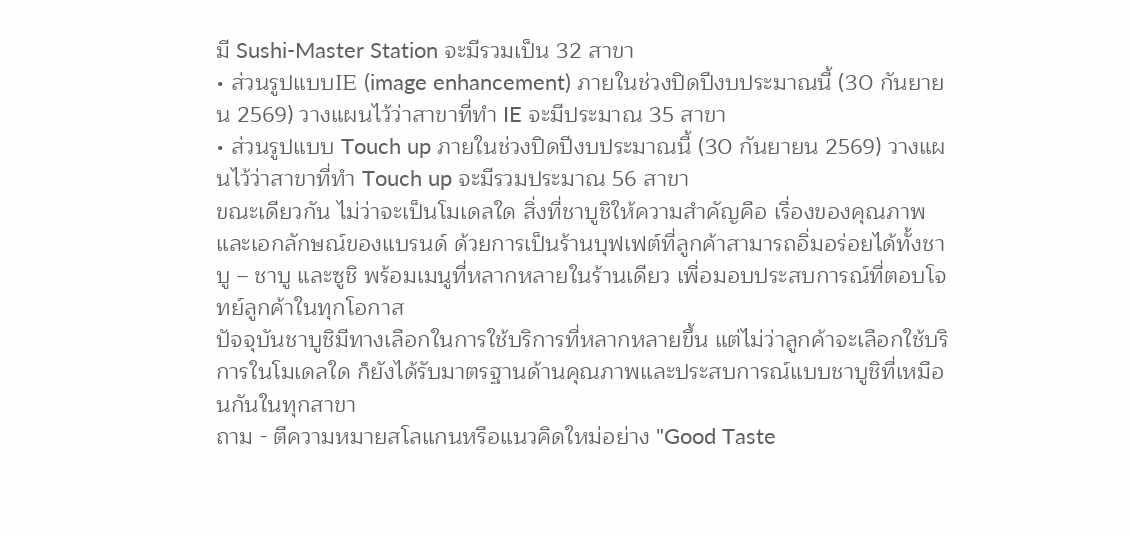มี Sushi-Master Station จะมีรวมเป็น 32 สาขา
• ส่วนรูปแบบIE (image enhancement) ภายในช่วงปิดปีงบประมาณนี้ (30 กันยายน 2569) วางแผนไว้ว่าสาขาที่ทำ IE จะมีประมาณ 35 สาขา
• ส่วนรูปแบบ Touch up ภายในช่วงปิดปีงบประมาณนี้ (30 กันยายน 2569) วางแผนไว้ว่าสาขาที่ทำ Touch up จะมีรวมประมาณ 56 สาขา
ขณะเดียวกัน ไม่ว่าจะเป็นโมเดลใด สิ่งที่ชาบูชิให้ความสำคัญคือ เรื่องของคุณภาพและเอกลักษณ์ของแบรนด์ ด้วยการเป็นร้านบุฟเฟต์ที่ลูกค้าสามารถอิ่มอร่อยได้ทั้งชาบู – ชาบู และซูชิ พร้อมเมนูที่หลากหลายในร้านเดียว เพื่อมอบประสบการณ์ที่ตอบโจทย์ลูกค้าในทุกโอกาส
ปัจจุบันชาบูชิมีทางเลือกในการใช้บริการที่หลากหลายขึ้น แต่ไม่ว่าลูกค้าจะเลือกใช้บริการในโมเดลใด ก็ยังได้รับมาตรฐานด้านคุณภาพและประสบการณ์แบบชาบูชิที่เหมือนกันในทุกสาขา
ถาม - ตีความหมายสโลแกนหรือแนวคิดใหม่อย่าง "Good Taste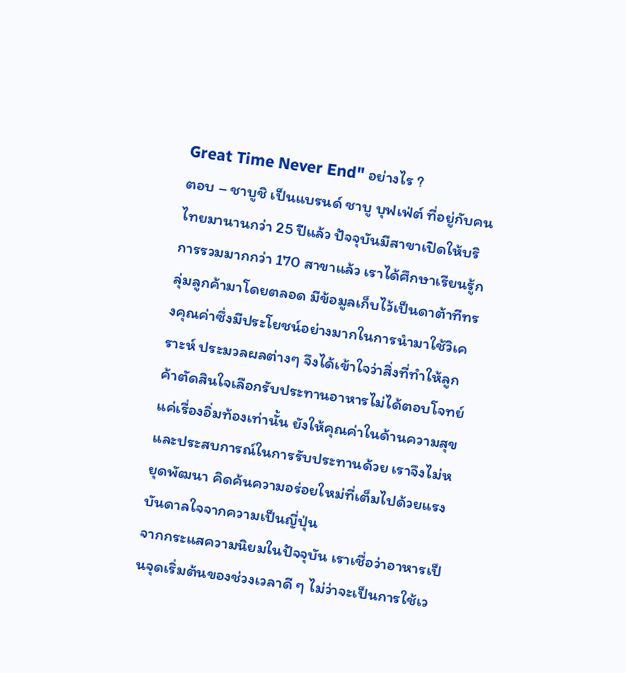Great Time Never End" อย่างไร ?
ตอบ – ชาบูชิ เป็นแบรนด์ ชาบู บุฟเฟ่ต์ ที่อยู่กับคนไทยมานานกว่า 25 ปีแล้ว ปัจจุบันมีสาขาเปิดให้บริการรวมมากกว่า 170 สาขาแล้ว เราได้ศึกษาเรียนรู้กลุ่มลูกค้ามาโดยตลอด มีข้อมูลเก็บไว้เป็นดาต้าทีทรงคุณค่าซึ่งมีประโยชน์อย่างมากในการนำมาใช้วิเคราะห์ ประมวลผลต่างๆ จึงได้เข้าใจว่าสิ่งที่ทำให้ลูกค้าตัดสินใจเลือกรับประทานอาหารไม่ได้ตอบโจทย์แค่เรื่องอิ่มท้องเท่านั้น ยังให้คุณค่าในด้านความสุขและประสบการณ์ในการรับประทานด้วย เราจึงไม่หยุดพัฒนา คิดค้นความอร่อยใหม่ที่เต็มไปด้วยแรงบันดาลใจจากความเป็นญี่ปุ่น
จากกระแสความนิยมในปัจจุบัน เราเชื่อว่าอาหารเป็นจุดเริ่มต้นของช่วงเวลาดี ๆ ไม่ว่าจะเป็นการใช้เว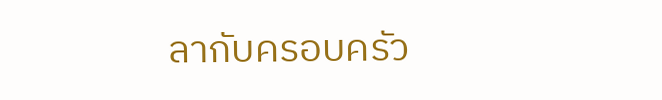ลากับครอบครัว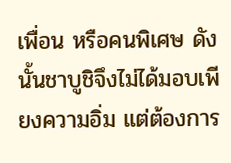เพื่อน หรือคนพิเศษ ดังนั้นชาบูชิจึงไม่ได้มอบเพียงความอิ่ม แต่ต้องการ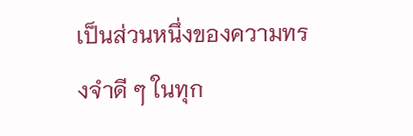เป็นส่วนหนึ่งของความทรงจำดี ๆ ในทุก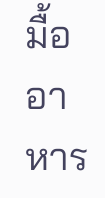มื้ออาหาร